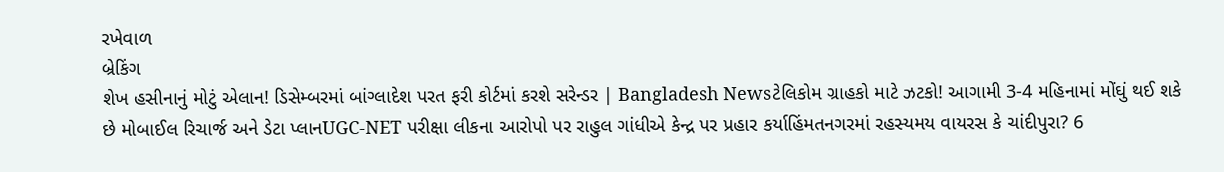રખેવાળ
બ્રેકિંગ
શેખ હસીનાનું મોટું એલાન! ડિસેમ્બરમાં બાંગ્લાદેશ પરત ફરી કોર્ટમાં કરશે સરેન્ડર | Bangladesh Newsટેલિકોમ ગ્રાહકો માટે ઝટકો! આગામી 3-4 મહિનામાં મોંઘું થઈ શકે છે મોબાઈલ રિચાર્જ અને ડેટા પ્લાનUGC-NET પરીક્ષા લીકના આરોપો પર રાહુલ ગાંધીએ કેન્દ્ર પર પ્રહાર કર્યાહિંમતનગરમાં રહસ્યમય વાયરસ કે ચાંદીપુરા? 6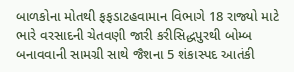બાળકોના મોતથી ફફડાટહવામાન વિભાગે 18 રાજ્યો માટે ભારે વરસાદની ચેતવણી જારી કરીસિદ્ધપુરથી બોમ્બ બનાવવાની સામગ્રી સાથે જૈશના 5 શંકાસ્પદ આતંકી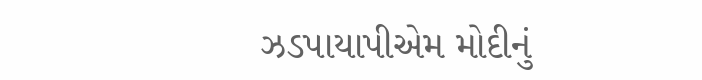ઝડપાયાપીએમ મોદીનું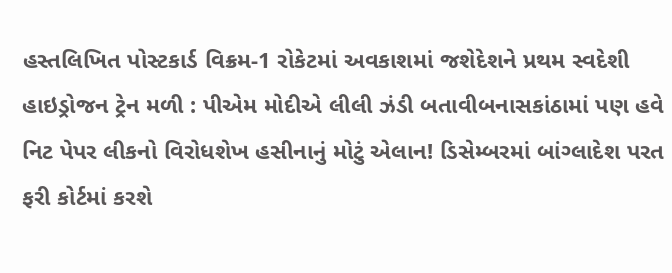હસ્તલિખિત પોસ્ટકાર્ડ વિક્રમ-1 રોકેટમાં અવકાશમાં જશેદેશને પ્રથમ સ્વદેશી હાઇડ્રોજન ટ્રેન મળી : પીએમ મોદીએ લીલી ઝંડી બતાવીબનાસકાંઠામાં પણ હવે નિટ પેપર લીકનો વિરોધશેખ હસીનાનું મોટું એલાન! ડિસેમ્બરમાં બાંગ્લાદેશ પરત ફરી કોર્ટમાં કરશે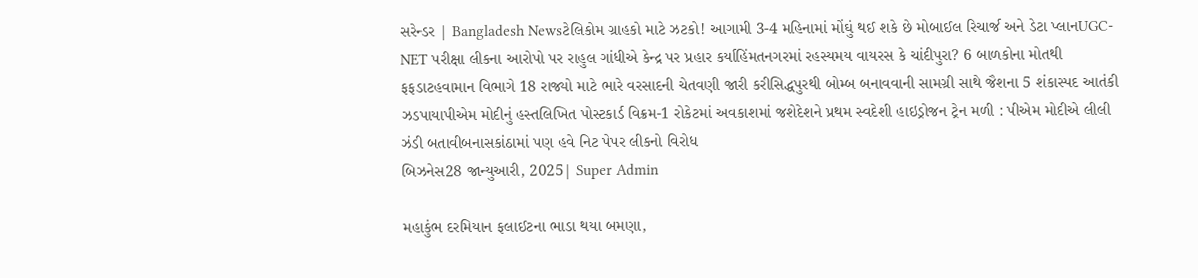સરેન્ડર | Bangladesh Newsટેલિકોમ ગ્રાહકો માટે ઝટકો! આગામી 3-4 મહિનામાં મોંઘું થઈ શકે છે મોબાઈલ રિચાર્જ અને ડેટા પ્લાનUGC-NET પરીક્ષા લીકના આરોપો પર રાહુલ ગાંધીએ કેન્દ્ર પર પ્રહાર કર્યાહિંમતનગરમાં રહસ્યમય વાયરસ કે ચાંદીપુરા? 6 બાળકોના મોતથી ફફડાટહવામાન વિભાગે 18 રાજ્યો માટે ભારે વરસાદની ચેતવણી જારી કરીસિદ્ધપુરથી બોમ્બ બનાવવાની સામગ્રી સાથે જૈશના 5 શંકાસ્પદ આતંકી ઝડપાયાપીએમ મોદીનું હસ્તલિખિત પોસ્ટકાર્ડ વિક્રમ-1 રોકેટમાં અવકાશમાં જશેદેશને પ્રથમ સ્વદેશી હાઇડ્રોજન ટ્રેન મળી : પીએમ મોદીએ લીલી ઝંડી બતાવીબનાસકાંઠામાં પણ હવે નિટ પેપર લીકનો વિરોધ
બિઝનેસ28 જાન્યુઆરી, 2025| Super Admin

મહાકુંભ દરમિયાન ફલાઈટના ભાડા થયા બમણા,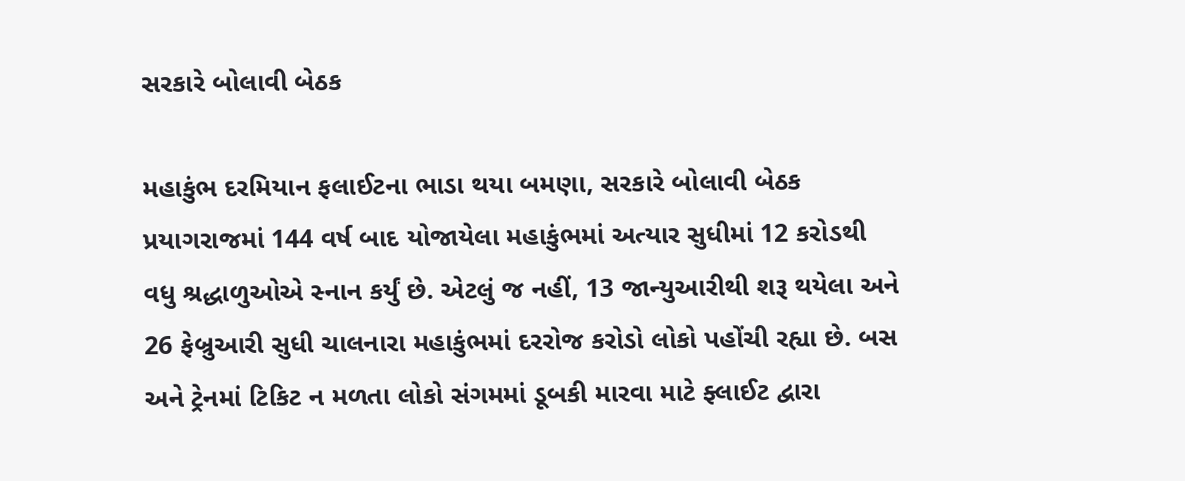સરકારે બોલાવી બેઠક

મહાકુંભ દરમિયાન ફલાઈટના ભાડા થયા બમણા, સરકારે બોલાવી બેઠક
પ્રયાગરાજમાં 144 વર્ષ બાદ યોજાયેલા મહાકુંભમાં અત્યાર સુધીમાં 12 કરોડથી વધુ શ્રદ્ધાળુઓએ સ્નાન કર્યું છે. એટલું જ નહીં, 13 જાન્યુઆરીથી શરૂ થયેલા અને 26 ફેબ્રુઆરી સુધી ચાલનારા મહાકુંભમાં દરરોજ કરોડો લોકો પહોંચી રહ્યા છે. બસ અને ટ્રેનમાં ટિકિટ ન મળતા લોકો સંગમમાં ડૂબકી મારવા માટે ફ્લાઈટ દ્વારા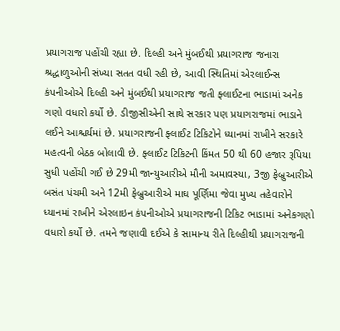પ્રયાગરાજ પહોંચી રહ્યા છે. દિલ્હી અને મુંબઈથી પ્રયાગરાજ જનારા શ્રદ્ધાળુઓની સંખ્યા સતત વધી રહી છે, આવી સ્થિતિમાં એરલાઈન્સ કંપનીઓએ દિલ્હી અને મુંબઈથી પ્રયાગરાજ જતી ફ્લાઈટના ભાડામાં અનેક ગણો વધારો કર્યો છે. ડીજીસીએની સાથે સરકાર પણ પ્રયાગરાજમાં ભાડાને લઈને આશ્ચર્યમાં છે. પ્રયાગરાજની ફ્લાઈટ ટિકિટોને ધ્યાનમાં રાખીને સરકારે મહત્વની બેઠક બોલાવી છે. ફ્લાઈટ ટિકિટની કિંમત 50 થી 60 હજાર રૂપિયા સુધી પહોંચી ગઈ છે 29મી જાન્યુઆરીએ મૌની અમાવસ્યા, 3જી ફેબ્રુઆરીએ બસંત પંચમી અને 12મી ફેબ્રુઆરીએ માઘ પૂર્ણિમા જેવા મુખ્ય તહેવારોને ધ્યાનમાં રાખીને એરલાઇન કંપનીઓએ પ્રયાગરાજની ટિકિટ ભાડામાં અનેકગણો વધારો કર્યો છે. તમને જણાવી દઈએ કે સામાન્ય રીતે દિલ્હીથી પ્રયાગરાજની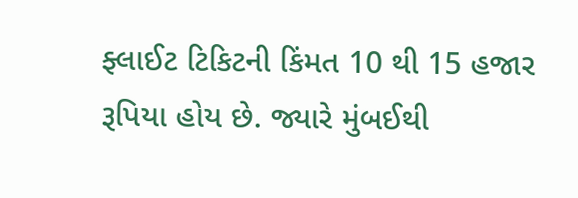ફ્લાઈટ ટિકિટની કિંમત 10 થી 15 હજાર રૂપિયા હોય છે. જ્યારે મુંબઈથી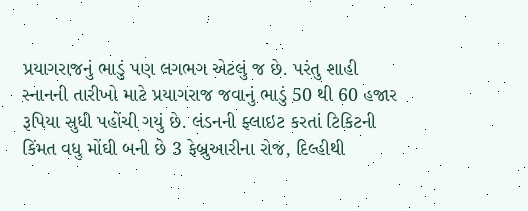પ્રયાગરાજનું ભાડું પણ લગભગ એટલું જ છે. પરંતુ શાહી સ્નાનની તારીખો માટે પ્રયાગરાજ જવાનું ભાડું 50 થી 60 હજાર રૂપિયા સુધી પહોંચી ગયું છે. લંડનની ફ્લાઇટ કરતાં ટિકિટની કિંમત વધુ મોંઘી બની છે 3 ફેબ્રુઆરીના રોજ, દિલ્હીથી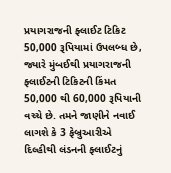પ્રયાગરાજની ફ્લાઈટ ટિકિટ 50,000 રૂપિયામાં ઉપલબ્ધ છે, જ્યારે મુંબઈથી પ્રયાગરાજની ફ્લાઈટની ટિકિટની કિંમત 50,000 થી 60,000 રૂપિયાની વચ્ચે છે. તમને જાણીને નવાઈ લાગશે કે 3 ફેબ્રુઆરીએ દિલ્હીથી લંડનની ફ્લાઈટનું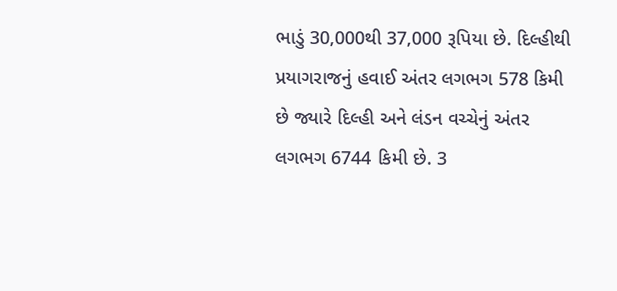ભાડું 30,000થી 37,000 રૂપિયા છે. દિલ્હીથી પ્રયાગરાજનું હવાઈ અંતર લગભગ 578 કિમી છે જ્યારે દિલ્હી અને લંડન વચ્ચેનું અંતર લગભગ 6744 કિમી છે. 3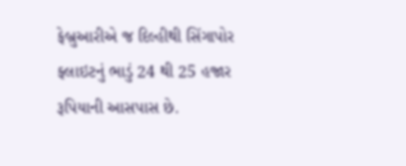ફેબ્રુઆરીએ જ દિલ્હીથી સિંગાપોર ફ્લાઇટનું ભાડું 24 થી 25 હજાર રૂપિયાની આસપાસ છે.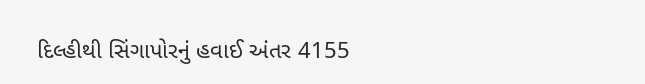દિલ્હીથી સિંગાપોરનું હવાઈ અંતર 4155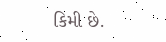કિમી છે.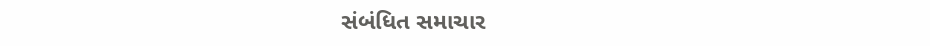સંબંધિત સમાચાર